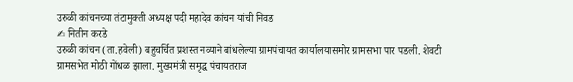उरुळी कांचनच्या तंटामुक्ती अध्यक्ष पदी महादेव कांचन यांची निवड
✍ नितीन करडे
उरुळी कांचन (ता.हवेली) बहुचर्चित प्रशस्त नव्याने बांधलेल्या ग्रामपंचायत कार्यालयासमोर ग्रामसभा पार पडली. शेवटी ग्रामसभेत मोठी गोंधळ झाला. मुख्यमंत्री समृद्ध पंचायतराज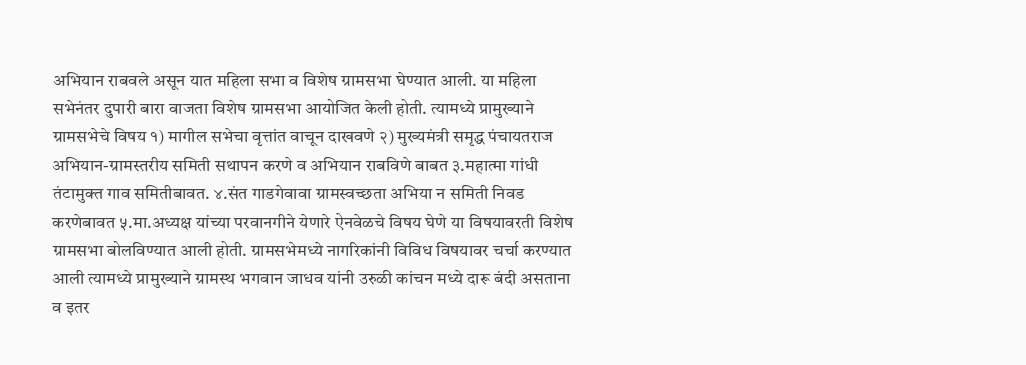अभियान राबवले असून यात महिला सभा व विशेष ग्रामसभा घेण्यात आली. या महिला सभेनंतर दुपारी बारा वाजता विशेष ग्रामसभा आयोजित केली होती. त्यामध्ये प्रामुख्याने ग्रामसभेचे विषय १) मागील सभेचा वृत्तांत वाचून दाखवणे २) मुख्यमंत्री समृद्ध पंचायतराज अभियान-ग्रामस्तरीय समिती सथापन करणे व अभियान राबविणे बाबत ३.महात्मा गांधी तंटामुक्त गाव समितीबावत. ४.संत गाडगेवावा ग्रामस्वच्छता अभिया न समिती निवड करणेबावत ५.मा.अध्यक्ष यांच्या परवानगीने येणारे ऐनवेळचे विषय घेणे या विषयावरती विशेष ग्रामसभा बोलविण्यात आली होती. ग्रामसभेमध्ये नागरिकांनी विविध विषयावर चर्चा करण्यात आली त्यामध्ये प्रामुख्याने ग्रामस्थ भगवान जाधव यांनी उरुळी कांचन मध्ये दारू बंदी असताना व इतर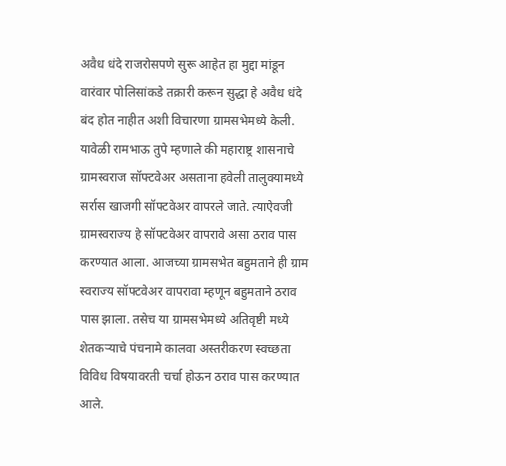अवैध धंदे राजरोसपणे सुरू आहेत हा मुद्दा मांडून वारंवार पोलिसांकडे तक्रारी करून सुद्धा हे अवैध धंदे बंद होत नाहीत अशी विचारणा ग्रामसभेमध्ये केली.
यावेळी रामभाऊ तुपे म्हणाले की महाराष्ट्र शासनाचे ग्रामस्वराज सॉफ्टवेअर असताना हवेली तालुक्यामध्ये सर्रास खाजगी सॉफ्टवेअर वापरले जाते. त्याऐवजी ग्रामस्वराज्य हे सॉफ्टवेअर वापरावे असा ठराव पास करण्यात आला. आजच्या ग्रामसभेत बहुमताने ही ग्राम स्वराज्य सॉफ्टवेअर वापरावा म्हणून बहुमताने ठराव पास झाला. तसेच या ग्रामसभेमध्ये अतिवृष्टी मध्ये शेतकऱ्याचे पंचनामे कालवा अस्तरीकरण स्वच्छता विविध विषयावरती चर्चा होऊन ठराव पास करण्यात आले.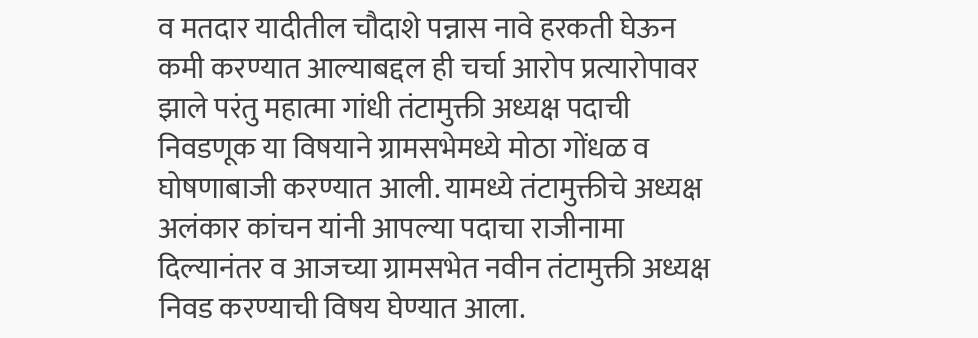व मतदार यादीतील चौदाशे पन्नास नावे हरकती घेऊन कमी करण्यात आल्याबद्दल ही चर्चा आरोप प्रत्यारोपावर झाले परंतु महात्मा गांधी तंटामुक्ती अध्यक्ष पदाची निवडणूक या विषयाने ग्रामसभेमध्ये मोठा गोंधळ व घोषणाबाजी करण्यात आली. यामध्ये तंटामुक्तीचे अध्यक्ष अलंकार कांचन यांनी आपल्या पदाचा राजीनामा दिल्यानंतर व आजच्या ग्रामसभेत नवीन तंटामुक्ती अध्यक्ष निवड करण्याची विषय घेण्यात आला.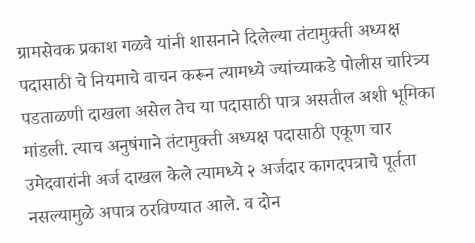ग्रामसेवक प्रकाश गळवे यांनी शासनाने दिलेल्या तंटामुक्ती अध्यक्ष पदासाठी चे नियमाचे वाचन करून त्यामध्ये ज्यांच्याकडे पोलीस चारित्र्य पडताळणी दाखला असेल तेच या पदासाठी पात्र असतील अशी भूमिका मांडली. त्याच अनुषंगाने तंटामुक्ती अध्यक्ष पदासाठी एकूण चार उमेदवारांनी अर्ज दाखल केले त्यामध्ये २ अर्जदार कागदपत्राचे पूर्तता नसल्यामुळे अपात्र ठरविण्यात आले. व दोन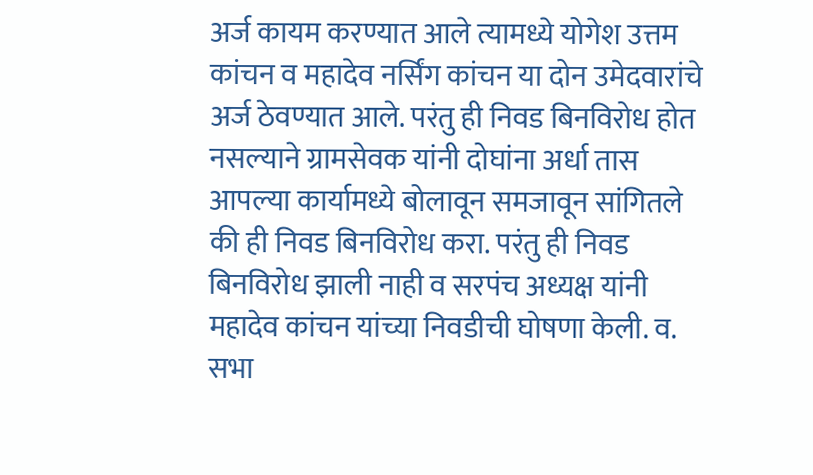अर्ज कायम करण्यात आले त्यामध्ये योगेश उत्तम कांचन व महादेव नर्सिंग कांचन या दोन उमेदवारांचे अर्ज ठेवण्यात आले. परंतु ही निवड बिनविरोध होत नसल्याने ग्रामसेवक यांनी दोघांना अर्धा तास आपल्या कार्यामध्ये बोलावून समजावून सांगितले की ही निवड बिनविरोध करा. परंतु ही निवड बिनविरोध झाली नाही व सरपंच अध्यक्ष यांनी महादेव कांचन यांच्या निवडीची घोषणा केली. व. सभा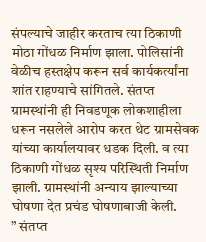संपल्याचे जाहीर करताच त्या ठिकाणी मोठा गोंधळ निर्माण झाला. पोलिसांनी वेळीच हस्तक्षेप करून सर्व कार्यकर्त्यांना शांत राहण्याचे सांगितले. संतप्त ग्रामस्थांनी ही निवडणूक लोकशाहीला धरून नसलेले आरोप करत थेट ग्रामसेवक यांच्या कार्यालयावर धडक दिली. व त्या ठिकाणी गोंधळ सृश्य परिस्थिती निर्माण झाली. ग्रामस्थांनी अन्याय झाल्याच्या घोषणा देत प्रचंड घोषणाबाजी केली.
” संतप्त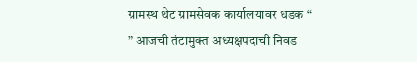ग्रामस्थ थेट ग्रामसेवक कार्यालयावर धडक “
” आजची तंटामुक्त अध्यक्षपदाची निवड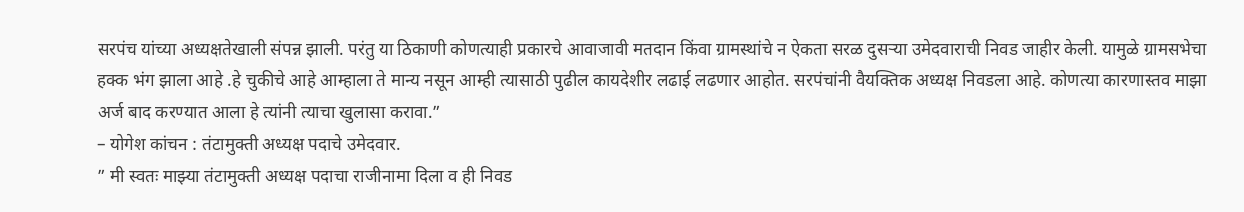सरपंच यांच्या अध्यक्षतेखाली संपन्न झाली. परंतु या ठिकाणी कोणत्याही प्रकारचे आवाजावी मतदान किंवा ग्रामस्थांचे न ऐकता सरळ दुसऱ्या उमेदवाराची निवड जाहीर केली. यामुळे ग्रामसभेचा हक्क भंग झाला आहे .हे चुकीचे आहे आम्हाला ते मान्य नसून आम्ही त्यासाठी पुढील कायदेशीर लढाई लढणार आहोत. सरपंचांनी वैयक्तिक अध्यक्ष निवडला आहे. कोणत्या कारणास्तव माझा अर्ज बाद करण्यात आला हे त्यांनी त्याचा खुलासा करावा.”
– योगेश कांचन : तंटामुक्ती अध्यक्ष पदाचे उमेदवार.
” मी स्वतः माझ्या तंटामुक्ती अध्यक्ष पदाचा राजीनामा दिला व ही निवड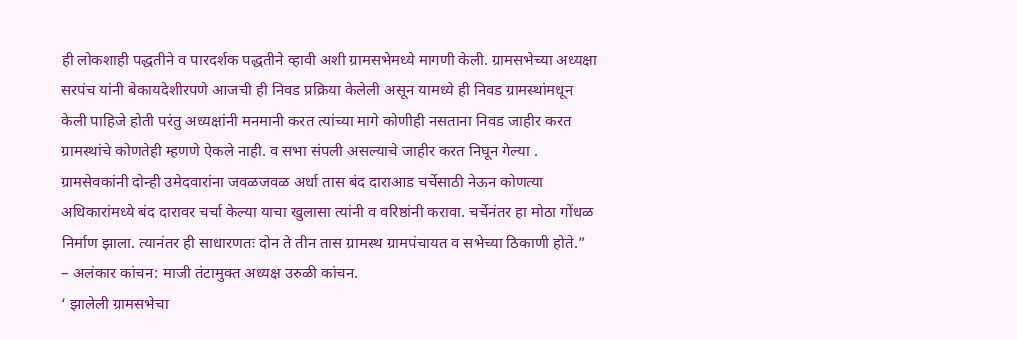ही लोकशाही पद्धतीने व पारदर्शक पद्धतीने व्हावी अशी ग्रामसभेमध्ये मागणी केली. ग्रामसभेच्या अध्यक्षा सरपंच यांनी बेकायदेशीरपणे आजची ही निवड प्रक्रिया केलेली असून यामध्ये ही निवड ग्रामस्थांमधून केली पाहिजे होती परंतु अध्यक्षांनी मनमानी करत त्यांच्या मागे कोणीही नसताना निवड जाहीर करत ग्रामस्थांचे कोणतेही म्हणणे ऐकले नाही. व सभा संपली असल्याचे जाहीर करत निघून गेल्या . ग्रामसेवकांनी दोन्ही उमेदवारांना जवळजवळ अर्धा तास बंद दाराआड चर्चेसाठी नेऊन कोणत्या अधिकारांमध्ये बंद दारावर चर्चा केल्या याचा खुलासा त्यांनी व वरिष्ठांनी करावा. चर्चेनंतर हा मोठा गोंधळ निर्माण झाला. त्यानंतर ही साधारणतः दोन ते तीन तास ग्रामस्थ ग्रामपंचायत व सभेच्या ठिकाणी होते.”
– अलंकार कांचन: माजी तंटामुक्त अध्यक्ष उरुळी कांचन.
‘ झालेली ग्रामसभेचा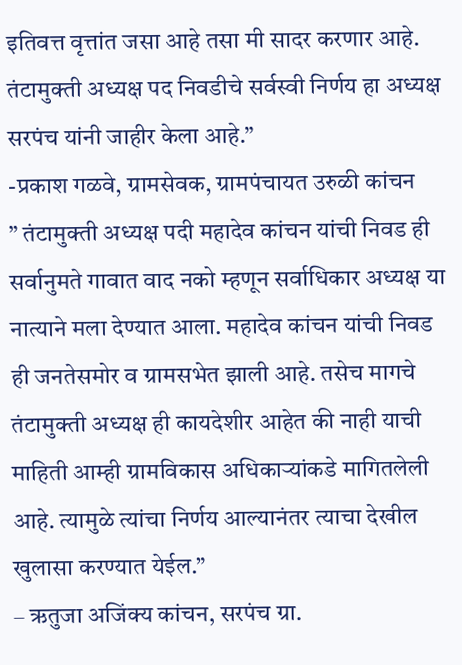इतिवत्त वृत्तांत जसा आहे तसा मी सादर करणार आहे. तंटामुक्ती अध्यक्ष पद निवडीचे सर्वस्वी निर्णय हा अध्यक्ष सरपंच यांनी जाहीर केला आहे.”
-प्रकाश गळवे, ग्रामसेवक, ग्रामपंचायत उरुळी कांचन
” तंटामुक्ती अध्यक्ष पदी महादेव कांचन यांची निवड ही सर्वानुमते गावात वाद नको म्हणून सर्वाधिकार अध्यक्ष या नात्याने मला देण्यात आला. महादेव कांचन यांची निवड ही जनतेसमोर व ग्रामसभेत झाली आहे. तसेच मागचे तंटामुक्ती अध्यक्ष ही कायदेशीर आहेत की नाही याची माहिती आम्ही ग्रामविकास अधिकाऱ्यांकडे मागितलेली आहे. त्यामुळे त्यांचा निर्णय आल्यानंतर त्याचा देखील खुलासा करण्यात येईल.”
– ऋतुजा अजिंक्य कांचन, सरपंच ग्रा.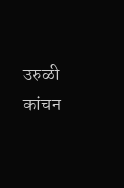उरुळी कांचन